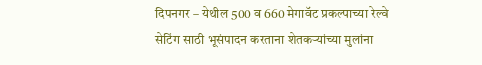दिपनगर – येथील 500 व 660 मेगावॅट प्रकल्पाच्या रेल्वे सेटिंग साठी भूसंपादन करताना शेतकऱ्यांच्या मुलांना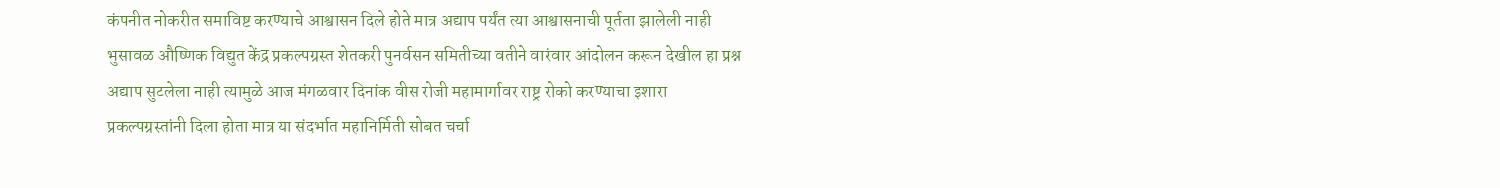कंपनीत नोकरीत समाविष्ट करण्याचे आश्वासन दिले होते मात्र अद्याप पर्यंत त्या आश्वासनाची पूर्तता झालेली नाही भुसावळ औष्णिक विद्युत केंद्र प्रकल्पग्रस्त शेतकरी पुनर्वसन समितीच्या वतीने वारंवार आंदोलन करून देखील हा प्रश्न अद्याप सुटलेला नाही त्यामुळे आज मंगळवार दिनांक वीस रोजी महामार्गावर राष्ट्र रोको करण्याचा इशारा प्रकल्पग्रस्तांनी दिला होता मात्र या संदर्भात महानिर्मिती सोबत चर्चा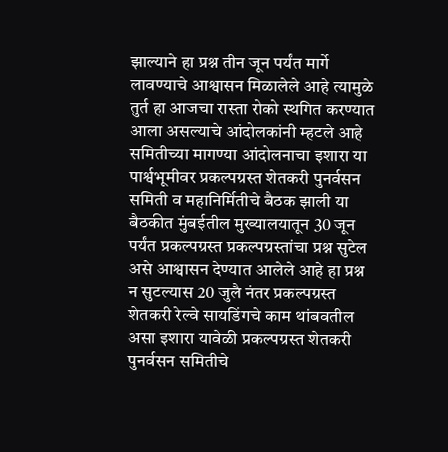झाल्याने हा प्रश्न तीन जून पर्यंत मार्गे लावण्याचे आश्वासन मिळालेले आहे त्यामुळे तुर्त हा आजचा रास्ता रोको स्थगित करण्यात आला असल्याचे आंदोलकांनी म्हटले आहे समितीच्या मागण्या आंदोलनाचा इशारा या पार्श्वभूमीवर प्रकल्पग्रस्त शेतकरी पुनर्वसन समिती व महानिर्मितीचे बैठक झाली या बैठकीत मुंबईतील मुख्यालयातून 30 जून पर्यंत प्रकल्पग्रस्त प्रकल्पग्रस्तांचा प्रश्न सुटेल असे आश्वासन देण्यात आलेले आहे हा प्रश्न न सुटल्यास 20 जुलै नंतर प्रकल्पग्रस्त शेतकरी रेल्वे सायडिंगचे काम थांबवतील असा इशारा यावेळी प्रकल्पग्रस्त शेतकरी पुनर्वसन समितीचे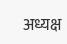अध्यक्ष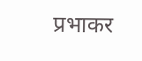प्रभाकर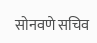सोनवणे सचिव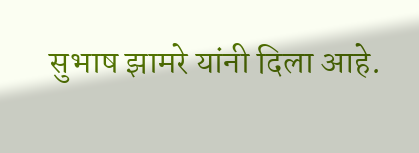सुभाष झामरे यांनी दिला आहे.